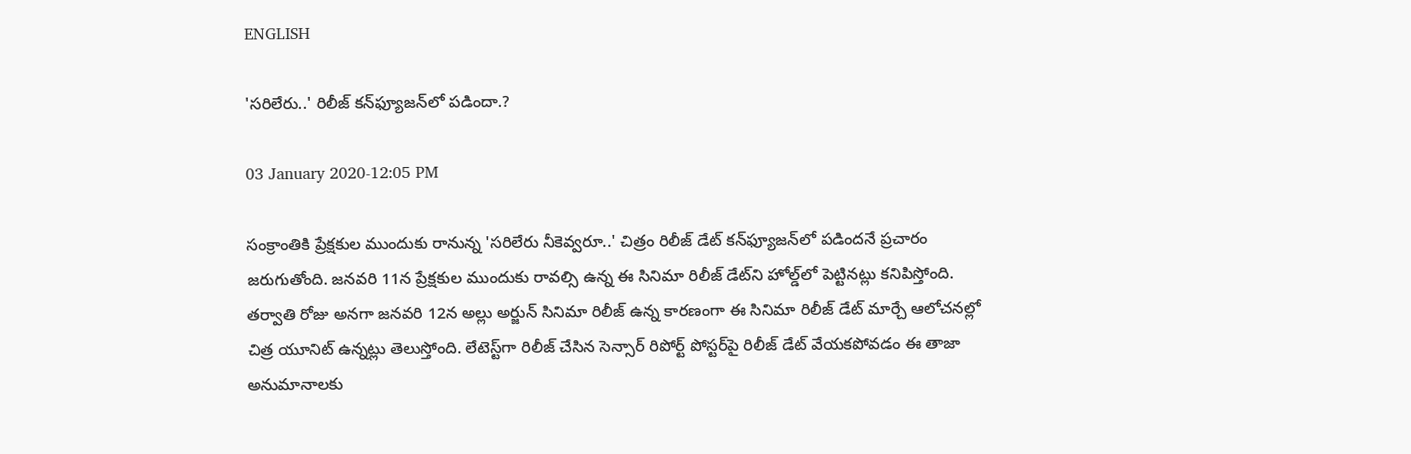ENGLISH

'సరిలేరు..' రిలీజ్‌ కన్‌ఫ్యూజన్‌లో పడిందా.?

03 January 2020-12:05 PM

సంక్రాంతికి ప్రేక్షకుల ముందుకు రానున్న 'సరిలేరు నీకెవ్వరూ..' చిత్రం రిలీజ్‌ డేట్‌ కన్‌ఫ్యూజన్‌లో పడిందనే ప్రచారం జరుగుతోంది. జనవరి 11న ప్రేక్షకుల ముందుకు రావల్సి ఉన్న ఈ సినిమా రిలీజ్‌ డేట్‌ని హోల్డ్‌లో పెట్టినట్లు కనిపిస్తోంది. తర్వాతి రోజు అనగా జనవరి 12న అల్లు అర్జున్‌ సినిమా రిలీజ్‌ ఉన్న కారణంగా ఈ సినిమా రిలీజ్‌ డేట్‌ మార్చే ఆలోచనల్లో చిత్ర యూనిట్‌ ఉన్నట్లు తెలుస్తోంది. లేటెస్ట్‌గా రిలీజ్‌ చేసిన సెన్సార్‌ రిపోర్ట్‌ పోస్టర్‌పై రిలీజ్‌ డేట్‌ వేయకపోవడం ఈ తాజా అనుమానాలకు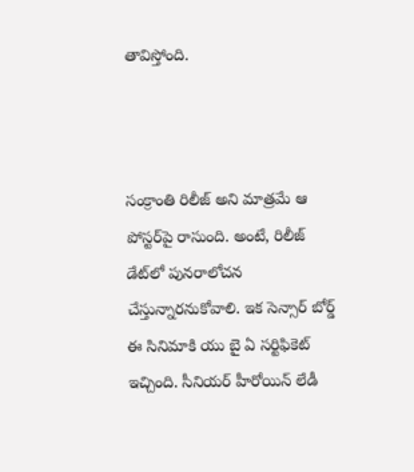తావిస్తోంది.



సంక్రాంతి రిలీజ్‌ అని మాత్రమే ఆ పోస్టర్‌పై రాసుంది. అంటే, రిలీజ్‌ డేట్‌లో పునరాలోచన చేస్తున్నారనుకోవాలి. ఇక సెన్సార్‌ బోర్డ్‌ ఈ సినిమాకి యు బై ఏ సర్టిఫికెట్‌ ఇచ్చింది. సీనియర్‌ హీరోయిన్‌ లేడీ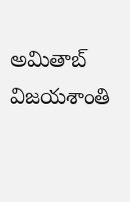అమితాబ్‌ విజయశాంతి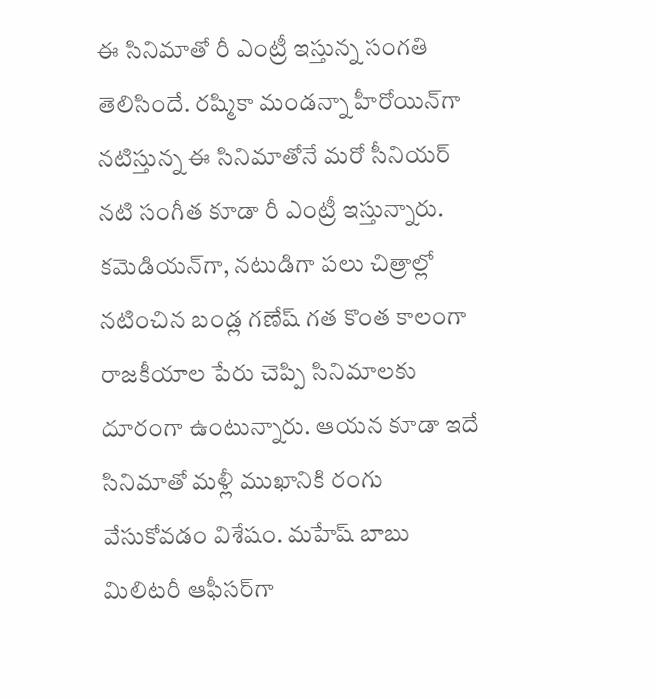ఈ సినిమాతో రీ ఎంట్రీ ఇస్తున్న సంగతి తెలిసిందే. రష్మికా మండన్నా హీరోయిన్‌గా నటిస్తున్న ఈ సినిమాతోనే మరో సీనియర్‌ నటి సంగీత కూడా రీ ఎంట్రీ ఇస్తున్నారు. కమెడియన్‌గా, నటుడిగా పలు చిత్రాల్లో నటించిన బండ్ల గణేష్‌ గత కొంత కాలంగా రాజకీయాల పేరు చెప్పి సినిమాలకు దూరంగా ఉంటున్నారు. ఆయన కూడా ఇదే సినిమాతో మళ్లీ ముఖానికి రంగు వేసుకోవడం విశేషం. మహేష్‌ బాబు మిలిటరీ ఆఫీసర్‌గా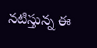నటిస్తున్న ఈ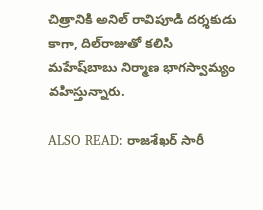చిత్రానికి అనిల్‌ రావిపూడి దర్శకుడు కాగా, దిల్‌రాజుతో కలిసి మహేష్‌బాబు నిర్మాణ భాగస్వామ్యం వహిస్తున్నారు.

ALSO READ: రాజశేఖర్‌ సారీ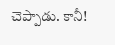చెప్పాడు. కానీ!